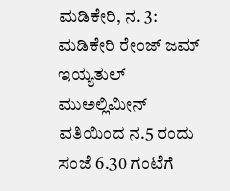ಮಡಿಕೇರಿ, ನ. 3: ಮಡಿಕೇರಿ ರೇಂಜ್ ಜಮ್ ಇಯ್ಯತುಲ್ ಮುಅಲ್ಲಿಮೀನ್ ವತಿಯಿಂದ ನ.5 ರಂದು ಸಂಜೆ 6.30 ಗಂಟೆಗೆ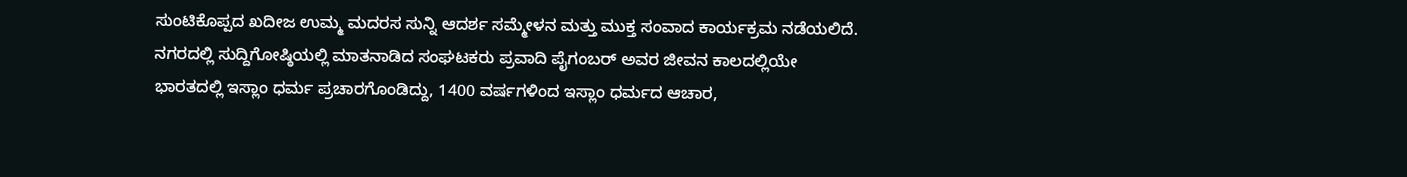ಸುಂಟಿಕೊಪ್ಪದ ಖದೀಜ ಉಮ್ಮ ಮದರಸ ಸುನ್ನಿ ಆದರ್ಶ ಸಮ್ಮೇಳನ ಮತ್ತು ಮುಕ್ತ ಸಂವಾದ ಕಾರ್ಯಕ್ರಮ ನಡೆಯಲಿದೆ. ನಗರದಲ್ಲಿ ಸುದ್ದಿಗೋಷ್ಠಿಯಲ್ಲಿ ಮಾತನಾಡಿದ ಸಂಘಟಕರು ಪ್ರವಾದಿ ಪೈಗಂಬರ್ ಅವರ ಜೀವನ ಕಾಲದಲ್ಲಿಯೇ ಭಾರತದಲ್ಲಿ ಇಸ್ಲಾಂ ಧರ್ಮ ಪ್ರಚಾರಗೊಂಡಿದ್ದು, 1400 ವರ್ಷಗಳಿಂದ ಇಸ್ಲಾಂ ಧರ್ಮದ ಆಚಾರ,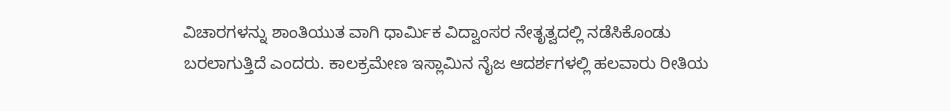ವಿಚಾರಗಳನ್ನು ಶಾಂತಿಯುತ ವಾಗಿ ಧಾರ್ಮಿಕ ವಿದ್ವಾಂಸರ ನೇತೃತ್ವದಲ್ಲಿ ನಡೆಸಿಕೊಂಡು ಬರಲಾಗುತ್ತಿದೆ ಎಂದರು. ಕಾಲಕ್ರಮೇಣ ಇಸ್ಲಾಮಿನ ನೈಜ ಆದರ್ಶಗಳಲ್ಲಿ ಹಲವಾರು ರೀತಿಯ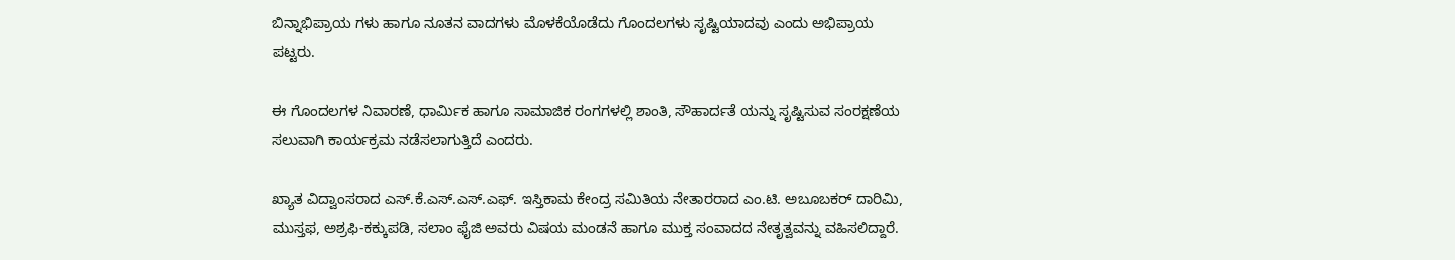ಬಿನ್ನಾಭಿಪ್ರಾಯ ಗಳು ಹಾಗೂ ನೂತನ ವಾದಗಳು ಮೊಳಕೆಯೊಡೆದು ಗೊಂದಲಗಳು ಸೃಷ್ಟಿಯಾದವು ಎಂದು ಅಭಿಪ್ರಾಯ ಪಟ್ಟರು.

ಈ ಗೊಂದಲಗಳ ನಿವಾರಣೆ, ಧಾರ್ಮಿಕ ಹಾಗೂ ಸಾಮಾಜಿಕ ರಂಗಗಳಲ್ಲಿ ಶಾಂತಿ, ಸೌಹಾರ್ದತೆ ಯನ್ನು ಸೃಷ್ಟಿಸುವ ಸಂರಕ್ಷಣೆಯ ಸಲುವಾಗಿ ಕಾರ್ಯಕ್ರಮ ನಡೆಸಲಾಗುತ್ತಿದೆ ಎಂದರು.

ಖ್ಯಾತ ವಿದ್ವಾಂಸರಾದ ಎಸ್.ಕೆ.ಎಸ್.ಎಸ್.ಎಫ್. ಇಸ್ತಿಕಾಮ ಕೇಂದ್ರ ಸಮಿತಿಯ ನೇತಾರರಾದ ಎಂ.ಟಿ. ಅಬೂಬಕರ್ ದಾರಿಮಿ, ಮುಸ್ತಫ, ಅಶ್ರಫಿ-ಕಕ್ಕುಪಡಿ, ಸಲಾಂ ಫೈಜಿ ಅವರು ವಿಷಯ ಮಂಡನೆ ಹಾಗೂ ಮುಕ್ತ ಸಂವಾದದ ನೇತೃತ್ವವನ್ನು ವಹಿಸಲಿದ್ದಾರೆ.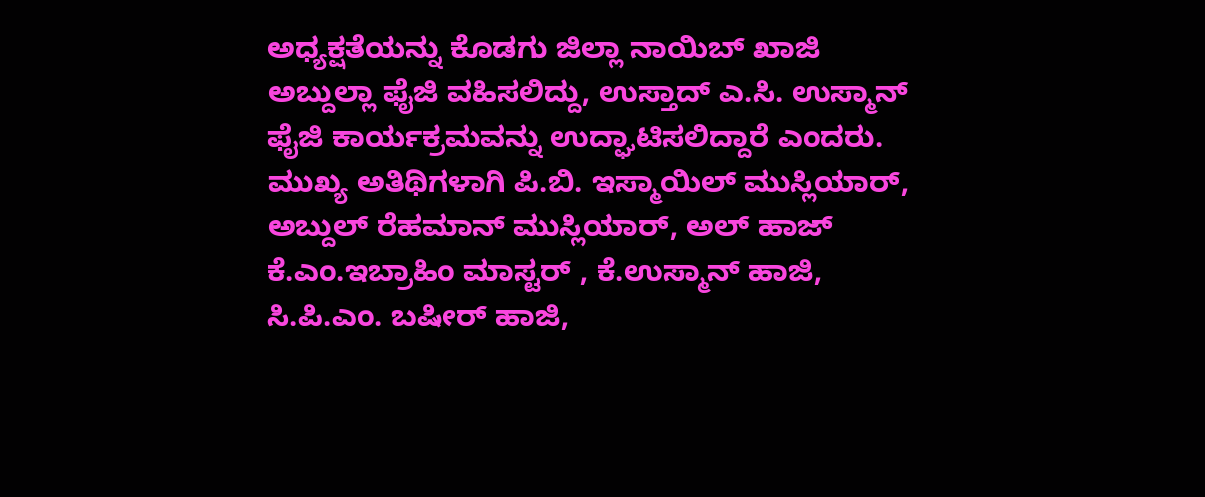ಅಧ್ಯಕ್ಷತೆಯನ್ನು ಕೊಡಗು ಜಿಲ್ಲಾ ನಾಯಿಬ್ ಖಾಜಿ ಅಬ್ದುಲ್ಲಾ ಫೈಜಿ ವಹಿಸಲಿದ್ದು, ಉಸ್ತಾದ್ ಎ.ಸಿ. ಉಸ್ಮಾನ್ ಫೈಜಿ ಕಾರ್ಯಕ್ರಮವನ್ನು ಉದ್ಘಾಟಿಸಲಿದ್ದಾರೆ ಎಂದರು. ಮುಖ್ಯ ಅತಿಥಿಗಳಾಗಿ ಪಿ.ಬಿ. ಇಸ್ಮಾಯಿಲ್ ಮುಸ್ಲಿಯಾರ್, ಅಬ್ದುಲ್ ರೆಹಮಾನ್ ಮುಸ್ಲಿಯಾರ್, ಅಲ್ ಹಾಜ್ ಕೆ.ಎಂ.ಇಬ್ರಾಹಿಂ ಮಾಸ್ಟರ್ , ಕೆ.ಉಸ್ಮಾನ್ ಹಾಜಿ, ಸಿ.ಪಿ.ಎಂ. ಬಷೀರ್ ಹಾಜಿ,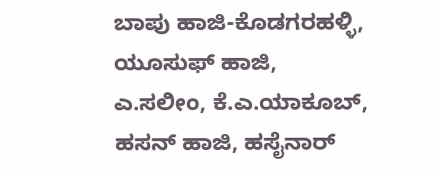ಬಾಪು ಹಾಜಿ-ಕೊಡಗರಹಳ್ಳಿ, ಯೂಸುಫ್ ಹಾಜಿ, ಎ.ಸಲೀಂ, ಕೆ.ಎ.ಯಾಕೂಬ್, ಹಸನ್ ಹಾಜಿ, ಹಸೈನಾರ್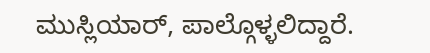ಮುಸ್ಲಿಯಾರ್, ಪಾಲ್ಗೊಳ್ಳಲಿದ್ದಾರೆ.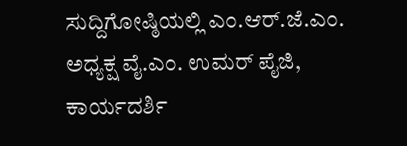ಸುದ್ದಿಗೋಷ್ಠಿಯಲ್ಲಿ ಎಂ.ಆರ್.ಜೆ.ಎಂ. ಅಧ್ಯಕ್ಷ ವೈ.ಎಂ. ಉಮರ್ ಪೈಜಿ, ಕಾರ್ಯದರ್ಶಿ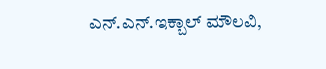ಎನ್.ಎನ್.ಇಕ್ಬಾಲ್ ಮೌಲವಿ,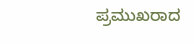ಪ್ರಮುಖರಾದ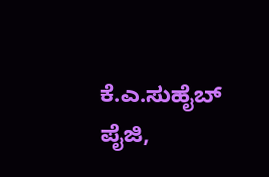ಕೆ.ಎ.ಸುಹೈಬ್ ಪೈಜಿ,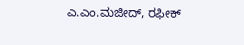ಎ.ಎಂ.ಮಜೀದ್, ರಫೀಕ್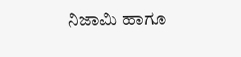ನಿಜಾಮಿ ಹಾಗೂ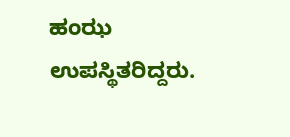ಹಂಝ ಉಪಸ್ಥಿತರಿದ್ದರು.